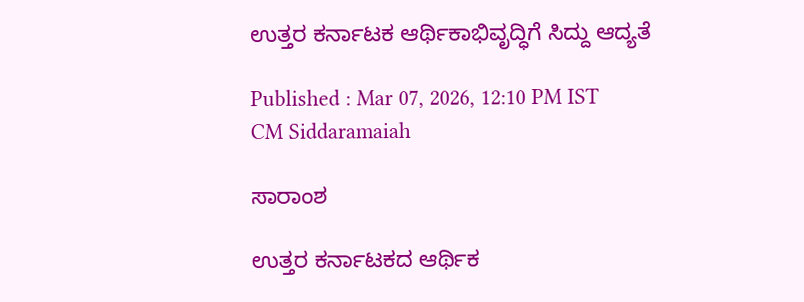ಉತ್ತರ ಕರ್ನಾಟಕ ಆರ್ಥಿಕಾಭಿವೃದ್ಧಿಗೆ ಸಿದ್ದು ಆದ್ಯತೆ

Published : Mar 07, 2026, 12:10 PM IST
CM Siddaramaiah

ಸಾರಾಂಶ

ಉತ್ತರ ಕರ್ನಾಟಕದ ಆರ್ಥಿಕ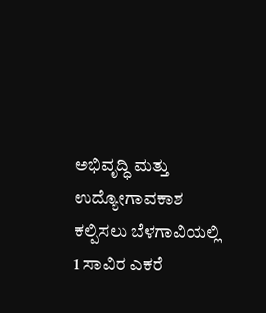ಅಭಿವೃದ್ಧಿ ಮತ್ತು ಉದ್ಯೋಗಾವಕಾಶ ಕಲ್ಪಿಸಲು ಬೆಳಗಾವಿಯಲ್ಲಿ 1 ಸಾವಿರ ಎಕರೆ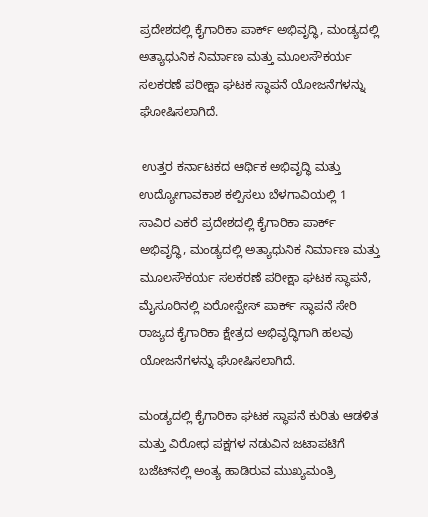ಪ್ರದೇಶದಲ್ಲಿ ಕೈಗಾರಿಕಾ ಪಾರ್ಕ್‌ ಅಭಿವೃದ್ಧಿ, ಮಂಡ್ಯದಲ್ಲಿ ಅತ್ಯಾಧುನಿಕ ನಿರ್ಮಾಣ ಮತ್ತು ಮೂಲಸೌಕರ್ಯ ಸಲಕರಣೆ ಪರೀಕ್ಷಾ ಘಟಕ ಸ್ಥಾಪನೆ ಯೋಜನೆಗಳನ್ನು ಘೋಷಿಸಲಾಗಿದೆ.

 ಉತ್ತರ ಕರ್ನಾಟಕದ ಆರ್ಥಿಕ ಅಭಿವೃದ್ಧಿ ಮತ್ತು ಉದ್ಯೋಗಾವಕಾಶ ಕಲ್ಪಿಸಲು ಬೆಳಗಾವಿಯಲ್ಲಿ 1 ಸಾವಿರ ಎಕರೆ ಪ್ರದೇಶದಲ್ಲಿ ಕೈಗಾರಿಕಾ ಪಾರ್ಕ್‌ ಅಭಿವೃದ್ಧಿ, ಮಂಡ್ಯದಲ್ಲಿ ಅತ್ಯಾಧುನಿಕ ನಿರ್ಮಾಣ ಮತ್ತು ಮೂಲಸೌಕರ್ಯ ಸಲಕರಣೆ ಪರೀಕ್ಷಾ ಘಟಕ ಸ್ಥಾಪನೆ, ಮೈಸೂರಿನಲ್ಲಿ ಏರೋಸ್ಪೇಸ್‌ ಪಾರ್ಕ್‌ ಸ್ಥಾಪನೆ ಸೇರಿ ರಾಜ್ಯದ ಕೈಗಾರಿಕಾ ಕ್ಷೇತ್ರದ ಅಭಿವೃದ್ಧಿಗಾಗಿ ಹಲವು ಯೋಜನೆಗಳನ್ನು ಘೋಷಿಸಲಾಗಿದೆ.

ಮಂಡ್ಯದಲ್ಲಿ ಕೈಗಾರಿಕಾ ಘಟಕ ಸ್ಥಾಪನೆ ಕುರಿತು ಆಡಳಿತ ಮತ್ತು ವಿರೋಧ ಪಕ್ಷಗಳ ನಡುವಿನ ಜಟಾಪಟಿಗೆ ಬಜೆಟ್‌ನಲ್ಲಿ ಅಂತ್ಯ ಹಾಡಿರುವ ಮುಖ್ಯಮಂತ್ರಿ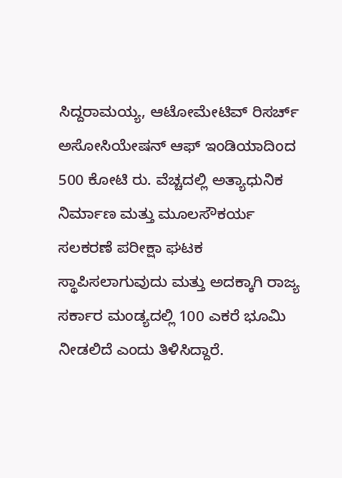ಸಿದ್ದರಾಮಯ್ಯ, ಆಟೋಮೇಟಿವ್‌ ರಿಸರ್ಚ್‌ ಅಸೋಸಿಯೇಷನ್‌ ಆಫ್‌ ಇಂಡಿಯಾದಿಂದ 500 ಕೋಟಿ ರು. ವೆಚ್ಚದಲ್ಲಿ ಅತ್ಯಾಧುನಿಕ ನಿರ್ಮಾಣ ಮತ್ತು ಮೂಲಸೌಕರ್ಯ ಸಲಕರಣೆ ಪರೀಕ್ಷಾ ಘಟಕ ಸ್ಥಾಪಿಸಲಾಗುವುದು ಮತ್ತು ಅದಕ್ಕಾಗಿ ರಾಜ್ಯ ಸರ್ಕಾರ ಮಂಡ್ಯದಲ್ಲಿ 100 ಎಕರೆ ಭೂಮಿ ನೀಡಲಿದೆ ಎಂದು ತಿಳಿಸಿದ್ದಾರೆ.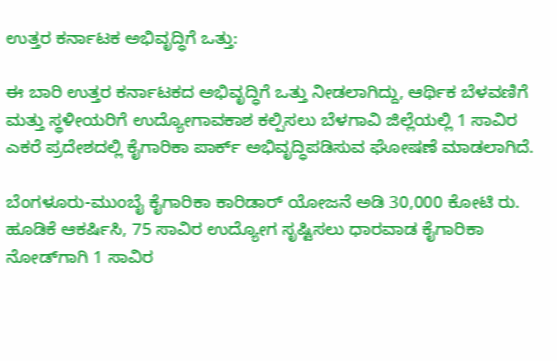ಉತ್ತರ ಕರ್ನಾಟಕ ಅಭಿವೃದ್ಧಿಗೆ ಒತ್ತು:

ಈ ಬಾರಿ ಉತ್ತರ ಕರ್ನಾಟಕದ ಅಭಿವೃದ್ಧಿಗೆ ಒತ್ತು ನೀಡಲಾಗಿದ್ದು, ಆರ್ಥಿಕ ಬೆಳವಣಿಗೆ ಮತ್ತು ಸ್ಥಳೀಯರಿಗೆ ಉದ್ಯೋಗಾವಕಾಶ ಕಲ್ಪಿಸಲು ಬೆಳಗಾವಿ ಜಿಲ್ಲೆಯಲ್ಲಿ 1 ಸಾವಿರ ಎಕರೆ ಪ್ರದೇಶದಲ್ಲಿ ಕೈಗಾರಿಕಾ ಪಾರ್ಕ್‌ ಅಭಿವೃದ್ಧಿಪಡಿಸುವ ಘೋಷಣೆ ಮಾಡಲಾಗಿದೆ.

ಬೆಂಗಳೂರು-ಮುಂಬೈ ಕೈಗಾರಿಕಾ ಕಾರಿಡಾರ್‌ ಯೋಜನೆ ಅಡಿ 30,000 ಕೋಟಿ ರು. ಹೂಡಿಕೆ ಆಕರ್ಷಿಸಿ, 75 ಸಾವಿರ ಉದ್ಯೋಗ ಸೃಷ್ಟಿಸಲು ಧಾರವಾಡ ಕೈಗಾರಿಕಾ ನೋಡ್‌ಗಾಗಿ 1 ಸಾವಿರ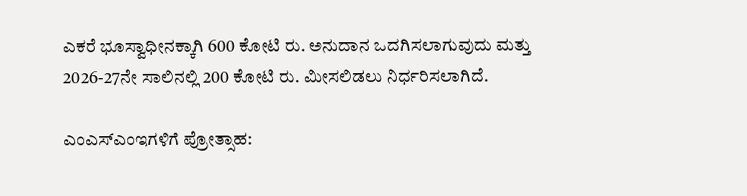ಎಕರೆ ಭೂಸ್ವಾಧೀನಕ್ಕಾಗಿ 600 ಕೋಟಿ ರು. ಅನುದಾನ ಒದಗಿಸಲಾಗುವುದು ಮತ್ತು 2026-27ನೇ ಸಾಲಿನಲ್ಲಿ 200 ಕೋಟಿ ರು. ಮೀಸಲಿಡಲು ನಿರ್ಧರಿಸಲಾಗಿದೆ.

ಎಂಎಸ್‌ಎಂಇಗಳಿಗೆ ಪ್ರೋತ್ಸಾಹ: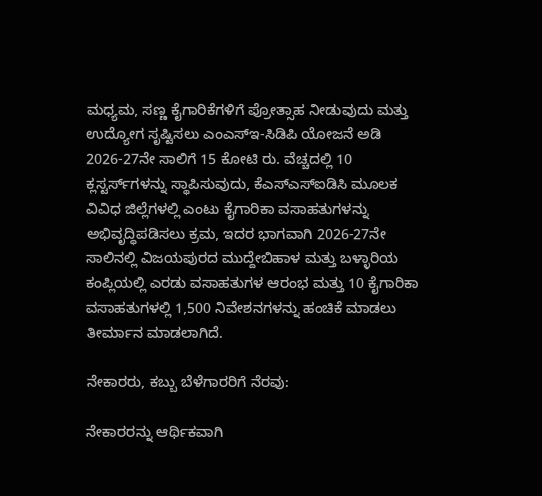ಮಧ್ಯಮ, ಸಣ್ಣ ಕೈಗಾರಿಕೆಗಳಿಗೆ ಪ್ರೋತ್ಸಾಹ ನೀಡುವುದು ಮತ್ತು ಉದ್ಯೋಗ ಸೃಷ್ಟಿಸಲು ಎಂಎಸ್ಇ-ಸಿಡಿಪಿ ಯೋಜನೆ ಅಡಿ 2026-27ನೇ ಸಾಲಿಗೆ 15 ಕೋಟಿ ರು. ವೆಚ್ಚದಲ್ಲಿ 10 ಕ್ಲಸ್ಟರ್ಸ್‌ಗಳನ್ನು ಸ್ಥಾಪಿಸುವುದು, ಕೆಎಸ್‌ಎಸ್‌ಐಡಿಸಿ ಮೂಲಕ ವಿವಿಧ ಜಿಲ್ಲೆಗಳಲ್ಲಿ ಎಂಟು ಕೈಗಾರಿಕಾ ವಸಾಹತುಗಳನ್ನು ಅಭಿವೃದ್ಧಿಪಡಿಸಲು ಕ್ರಮ, ಇದರ ಭಾಗವಾಗಿ 2026-27ನೇ ಸಾಲಿನಲ್ಲಿ ವಿಜಯಪುರದ ಮುದ್ದೇಬಿಹಾಳ ಮತ್ತು ಬಳ್ಳಾರಿಯ ಕಂಪ್ಲಿಯಲ್ಲಿ ಎರಡು ವಸಾಹತುಗಳ ಆರಂಭ ಮತ್ತು 10 ಕೈಗಾರಿಕಾ ವಸಾಹತುಗಳಲ್ಲಿ 1,500 ನಿವೇಶನಗಳನ್ನು ಹಂಚಿಕೆ ಮಾಡಲು ತೀರ್ಮಾನ ಮಾಡಲಾಗಿದೆ.

ನೇಕಾರರು, ಕಬ್ಬು ಬೆಳೆಗಾರರಿಗೆ ನೆರವು:

ನೇಕಾರರನ್ನು ಆರ್ಥಿಕವಾಗಿ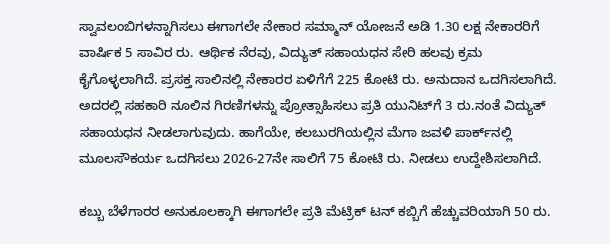ಸ್ವಾವಲಂಬಿಗಳನ್ನಾಗಿಸಲು ಈಗಾಗಲೇ ನೇಕಾರ ಸಮ್ಮಾನ್‌ ಯೋಜನೆ ಅಡಿ 1.30 ಲಕ್ಷ ನೇಕಾರರಿಗೆ ವಾರ್ಷಿಕ 5 ಸಾವಿರ ರು. ಆರ್ಥಿಕ ನೆರವು, ವಿದ್ಯುತ್‌ ಸಹಾಯಧನ ಸೇರಿ ಹಲವು ಕ್ರಮ ಕೈಗೊಳ್ಳಲಾಗಿದೆ. ಪ್ರಸಕ್ತ ಸಾಲಿನಲ್ಲಿ ನೇಕಾರರ ಏಳಿಗೆಗೆ 225 ಕೋಟಿ ರು. ಅನುದಾನ ಒದಗಿಸಲಾಗಿದೆ. ಅದರಲ್ಲಿ ಸಹಕಾರಿ ನೂಲಿನ ಗಿರಣಿಗಳನ್ನು ಪ್ರೋತ್ಸಾಹಿಸಲು ಪ್ರತಿ ಯುನಿಟ್‌ಗೆ 3 ರು.ನಂತೆ ವಿದ್ಯುತ್‌ ಸಹಾಯಧನ ನೀಡಲಾಗುವುದು. ಹಾಗೆಯೇ, ಕಲಬುರಗಿಯಲ್ಲಿನ ಮೆಗಾ ಜವಳಿ ಪಾರ್ಕ್‌ನಲ್ಲಿ ಮೂಲಸೌಕರ್ಯ ಒದಗಿಸಲು 2026-27ನೇ ಸಾಲಿಗೆ 75 ಕೋಟಿ ರು. ನೀಡಲು ಉದ್ದೇಶಿಸಲಾಗಿದೆ.

ಕಬ್ಬು ಬೆಳೆಗಾರರ ಅನುಕೂಲಕ್ಕಾಗಿ ಈಗಾಗಲೇ ಪ್ರತಿ ಮೆಟ್ರಿಕ್‌ ಟನ್‌ ಕಬ್ಬಿಗೆ ಹೆಚ್ಚುವರಿಯಾಗಿ 50 ರು.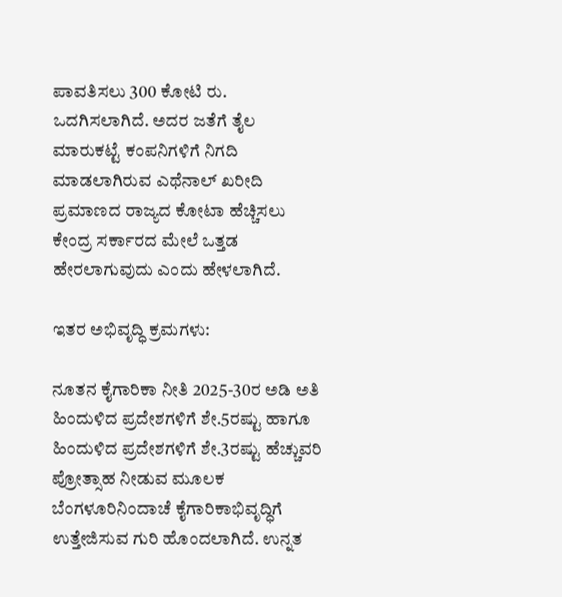ಪಾವತಿಸಲು 300 ಕೋಟಿ ರು. ಒದಗಿಸಲಾಗಿದೆ. ಅದರ ಜತೆಗೆ ತೈಲ ಮಾರುಕಟ್ಟೆ ಕಂಪನಿಗಳಿಗೆ ನಿಗದಿ ಮಾಡಲಾಗಿರುವ ಎಥೆನಾಲ್‌ ಖರೀದಿ ಪ್ರಮಾಣದ ರಾಜ್ಯದ ಕೋಟಾ ಹೆಚ್ಚಿಸಲು ಕೇಂದ್ರ ಸರ್ಕಾರದ ಮೇಲೆ ಒತ್ತಡ ಹೇರಲಾಗುವುದು ಎಂದು ಹೇಳಲಾಗಿದೆ.

ಇತರ ಅಭಿವೃದ್ಧಿ ಕ್ರಮಗಳು:

ನೂತನ ಕೈಗಾರಿಕಾ ನೀತಿ 2025-30ರ ಅಡಿ ಅತಿ ಹಿಂದುಳಿದ ಪ್ರದೇಶಗಳಿಗೆ ಶೇ.5ರಷ್ಟು ಹಾಗೂ ಹಿಂದುಳಿದ ಪ್ರದೇಶಗಳಿಗೆ ಶೇ.3ರಷ್ಟು ಹೆಚ್ಚುವರಿ ಪ್ರೋತ್ಸಾಹ ನೀಡುವ ಮೂಲಕ ಬೆಂಗಳೂರಿನಿಂದಾಚೆ ಕೈಗಾರಿಕಾಭಿವೃದ್ಧಿಗೆ ಉತ್ತೇಜಿಸುವ ಗುರಿ ಹೊಂದಲಾಗಿದೆ. ಉನ್ನತ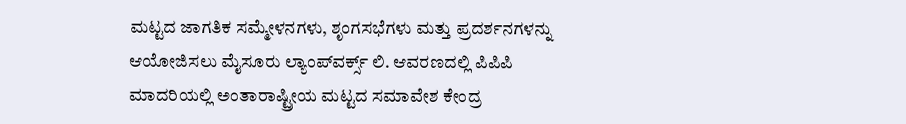ಮಟ್ಟದ ಜಾಗತಿಕ ಸಮ್ಮೇಳನಗಳು, ಶೃಂಗಸಭೆಗಳು ಮತ್ತು ಪ್ರದರ್ಶನಗಳನ್ನು ಆಯೋಜಿಸಲು ಮೈಸೂರು ಲ್ಯಾಂಪ್‌ವರ್ಕ್ಸ್‌ ಲಿ. ಆವರಣದಲ್ಲಿ ಪಿಪಿಪಿ ಮಾದರಿಯಲ್ಲಿ ಅಂತಾರಾಷ್ಟ್ರೀಯ ಮಟ್ಟದ ಸಮಾವೇಶ ಕೇಂದ್ರ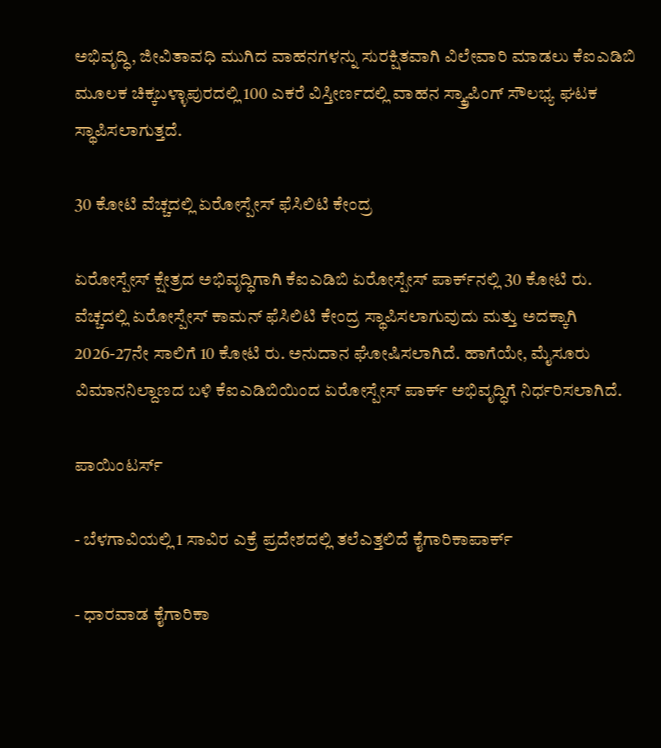ಅಭಿವೃದ್ಧಿ, ಜೀವಿತಾವಧಿ ಮುಗಿದ ವಾಹನಗಳನ್ನು ಸುರಕ್ಷಿತವಾಗಿ ವಿಲೇವಾರಿ ಮಾಡಲು ಕೆಐಎಡಿಬಿ ಮೂಲಕ ಚಿಕ್ಕಬಳ್ಳಾಪುರದಲ್ಲಿ 100 ಎಕರೆ ವಿಸ್ತೀರ್ಣದಲ್ಲಿ ವಾಹನ ಸ್ಕ್ರ್ಯಾಪಿಂಗ್‌ ಸೌಲಭ್ಯ ಘಟಕ ಸ್ಥಾಪಿಸಲಾಗುತ್ತದೆ.

30 ಕೋಟಿ ವೆಚ್ಚದಲ್ಲಿ ಏರೋಸ್ಪೇಸ್‌ ಫೆಸಿಲಿಟಿ ಕೇಂದ್ರ

ಏರೋಸ್ಪೇಸ್‌ ಕ್ಷೇತ್ರದ ಅಭಿವೃದ್ಧಿಗಾಗಿ ಕೆಐಎಡಿಬಿ ಏರೋಸ್ಪೇಸ್‌ ಪಾರ್ಕ್‌ನಲ್ಲಿ 30 ಕೋಟಿ ರು. ವೆಚ್ಚದಲ್ಲಿ ಏರೋಸ್ಪೇಸ್‌ ಕಾಮನ್‌ ಫೆಸಿಲಿಟಿ ಕೇಂದ್ರ ಸ್ಥಾಪಿಸಲಾಗುವುದು ಮತ್ತು ಅದಕ್ಕಾಗಿ 2026-27ನೇ ಸಾಲಿಗೆ 10 ಕೋಟಿ ರು. ಅನುದಾನ ಘೋಷಿಸಲಾಗಿದೆ. ಹಾಗೆಯೇ, ಮೈಸೂರು ವಿಮಾನನಿಲ್ದಾಣದ ಬಳಿ ಕೆಐಎಡಿಬಿಯಿಂದ ಏರೋಸ್ಪೇಸ್‌ ಪಾರ್ಕ್‌ ಅಭಿವೃದ್ಧಿಗೆ ನಿರ್ಧರಿಸಲಾಗಿದೆ.

ಪಾಯಿಂಟರ್ಸ್‌

- ಬೆಳಗಾವಿಯಲ್ಲಿ 1 ಸಾವಿರ ಎಕ್ರೆ ಪ್ರದೇಶದಲ್ಲಿ ತಲೆಎತ್ತಲಿದೆ ಕೈಗಾರಿಕಾಪಾರ್ಕ್‌

- ಧಾರವಾಡ ಕೈಗಾರಿಕಾ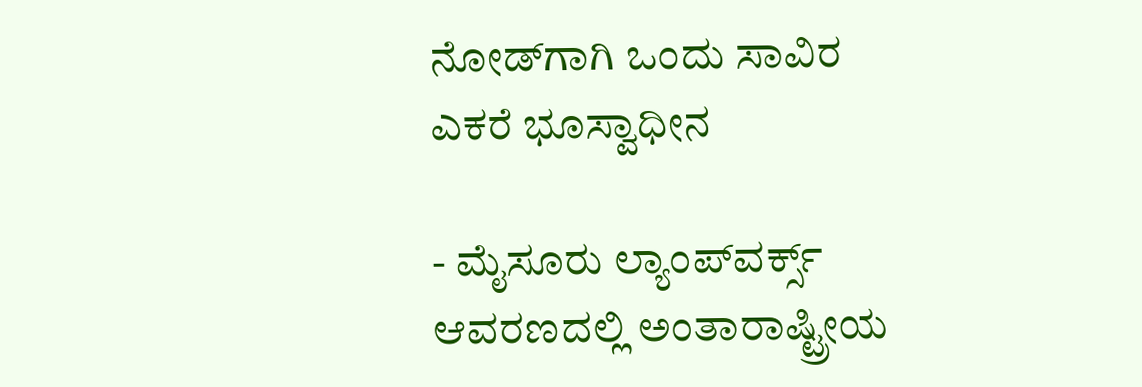ನೋಡ್‌ಗಾಗಿ ಒಂದು ಸಾವಿರ ಎಕರೆ ಭೂಸ್ವಾಧೀನ

- ಮೈಸೂರು ಲ್ಯಾಂಪ್‌ವರ್ಕ್ಸ್‌ ಆವರಣದಲ್ಲಿ ಅಂತಾರಾಷ್ಟ್ರೀಯ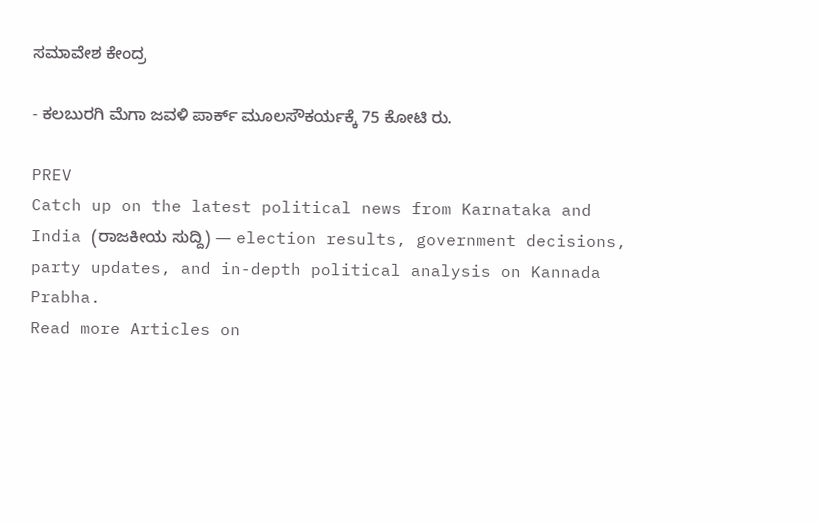ಸಮಾವೇಶ ಕೇಂದ್ರ

- ಕಲಬುರಗಿ ಮೆಗಾ ಜವಳಿ ಪಾರ್ಕ್‌ ಮೂಲಸೌಕರ್ಯಕ್ಕೆ 75 ಕೋಟಿ ರು.

PREV
Catch up on the latest political news from Karnataka and India (ರಾಜಕೀಯ ಸುದ್ದಿ) — election results, government decisions, party updates, and in-depth political analysis on Kannada Prabha.
Read more Articles on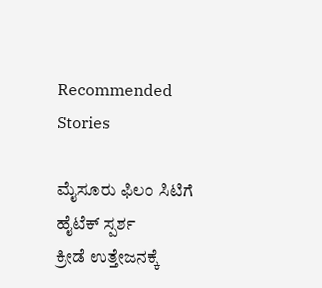Recommended Stories

ಮೈಸೂರು ಫಿಲಂ ಸಿಟಿಗೆ ಹೈಟೆಕ್‌ ಸ್ಪರ್ಶ
ಕ್ರೀಡೆ ಉತ್ತೇಜನಕ್ಕೆ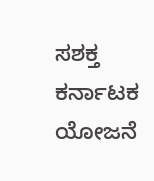ಸಶಕ್ತ ಕರ್ನಾಟಕ ಯೋಜನೆ